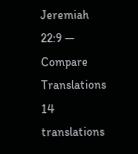Jeremiah 22:9 — Compare Translations
14 translations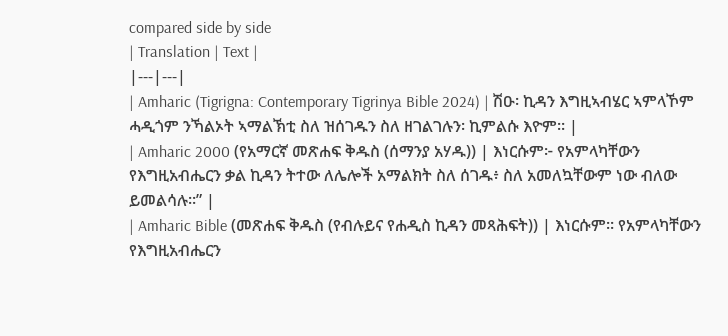compared side by side
| Translation | Text |
|---|---|
| Amharic (Tigrigna: Contemporary Tigrinya Bible 2024) | ሽዑ፡ ኪዳን እግዚኣብሄር ኣምላኾም ሓዲጎም ንኻልኦት ኣማልኽቲ ስለ ዝሰገዱን ስለ ዘገልገሉን፡ ኪምልሱ እዮም። |
| Amharic 2000 (የአማርኛ መጽሐፍ ቅዱስ (ሰማንያ አሃዱ)) | እነርሱም፦ የአምላካቸውን የእግዚአብሔርን ቃል ኪዳን ትተው ለሌሎች አማልክት ስለ ሰገዱ፥ ስለ አመለኳቸውም ነው ብለው ይመልሳሉ።” |
| Amharic Bible (መጽሐፍ ቅዱስ (የብሉይና የሐዲስ ኪዳን መጻሕፍት)) | እነርሱም። የአምላካቸውን የእግዚአብሔርን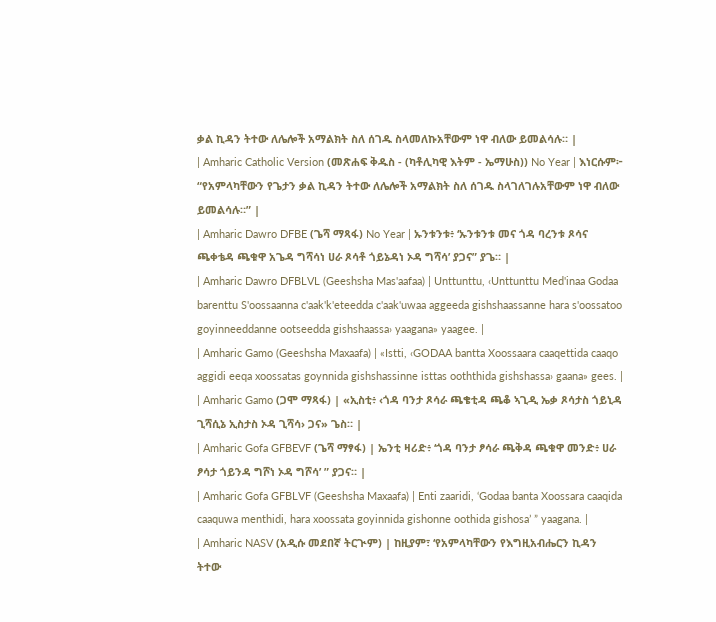ቃል ኪዳን ትተው ለሌሎች አማልክት ስለ ሰገዱ ስላመለኩአቸውም ነዋ ብለው ይመልሳሉ። |
| Amharic Catholic Version (መጽሐፍ ቅዱስ - (ካቶሊካዊ እትም - ኤማሁስ)) No Year | እነርሱም፦ “የአምላካቸውን የጌታን ቃል ኪዳን ትተው ለሌሎች አማልክት ስለ ሰገዱ ስላገለገሉአቸውም ነዋ ብለው ይመልሳሉ።” |
| Amharic Dawro DFBE (ጌሻ ማጻፋ) No Year | ኡንቱንቱ፥ ‘ኡንቱንቱ መና ጎዳ ባረንቱ ጾሳና ጫቀቴዳ ጫቁዋ አጌዳ ግሻሳነ ሀራ ጾሳቶ ጎይኔዳነ ኦዳ ግሻሳ’ ያጋና” ያጌ። |
| Amharic Dawro DFBLVL (Geeshsha Mas'aafaa) | Unttunttu, ‹Unttunttu Med'inaa Godaa barenttu S'oossaanna c'aak'k'eteedda c'aak'uwaa aggeeda gishshaassanne hara s'oossatoo goyinneeddanne ootseedda gishshaassa› yaagana» yaagee. |
| Amharic Gamo (Geeshsha Maxaafa) | «Istti, ‹GODAA bantta Xoossaara caaqettida caaqo aggidi eeqa xoossatas goynnida gishshassinne isttas ooththida gishshassa› gaana» gees. |
| Amharic Gamo (ጋሞ ማጻፋ) | «ኢስቲ፥ ‹ጎዳ ባንታ ጾሳራ ጫቄቲዳ ጫቆ ኣጊዲ ኤቃ ጾሳታስ ጎይኒዳ ጊሻሲኔ ኢስታስ ኦዳ ጊሻሳ› ጋና» ጌስ። |
| Amharic Gofa GFBEVF (ጌሻ ማፃፋ) | ኤንቲ ዛሪድ፥ ‘ጎዳ ባንታ ፆሳራ ጫቅዳ ጫቁዋ መንድ፥ ሀራ ፆሳታ ጎይንዳ ግሾነ ኦዳ ግሾሳ’ ” ያጋና። |
| Amharic Gofa GFBLVF (Geeshsha Maxaafa) | Enti zaaridi, ‘Godaa banta Xoossara caaqida caaquwa menthidi, hara xoossata goyinnida gishonne oothida gishosa’ ” yaagana. |
| Amharic NASV (አዲሱ መደበኛ ትርጒም) | ከዚያም፣ ‘የአምላካቸውን የእግዚአብሔርን ኪዳን ትተው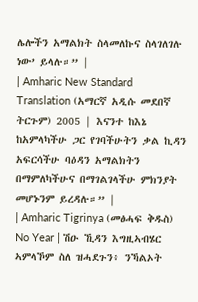ሌሎችን አማልክት ስላመለኩና ስላገለገሉ ነው’ ይላሉ።” |
| Amharic New Standard Translation (አማርኛ አዲሱ መደበኛ ትርጉም) 2005 | እናንተ ከእኔ ከአምላካችሁ ጋር የገባችሁትን ቃል ኪዳን አፍርሳችሁ ባዕዳን አማልክትን በማምለካችሁና በማገልገላችሁ ምክንያት መሆኑንም ይረዳሉ።” |
| Amharic Tigrinya (መፅሓፍ ቅዱስ) No Year | ሽዑ ኺዳን እግዚኣብሄር ኣምላኾም ስለ ዝሓደጉን፥ ንኻልኦት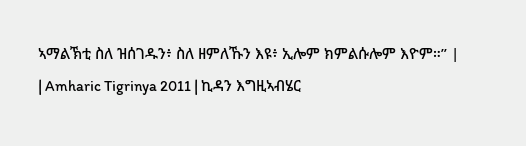ኣማልኽቲ ስለ ዝሰገዱን፥ ስለ ዘምለኹን እዩ፥ ኢሎም ክምልሱሎም እዮም።” |
| Amharic Tigrinya 2011 | ኪዳን እግዚኣብሄር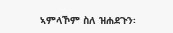ኣምላኾም ስለ ዝሐደጉን፡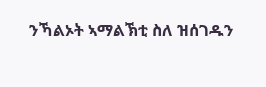ንኻልኦት ኣማልኽቲ ስለ ዝሰገዱን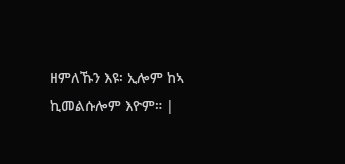ዘምለኹን እዩ፡ ኢሎም ከኣ ኪመልሱሎም እዮም። |